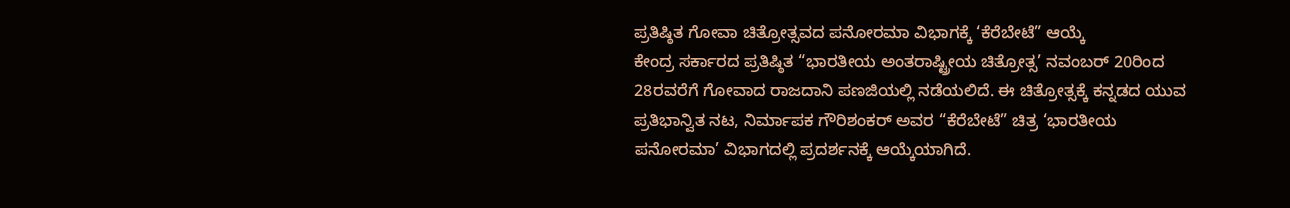ಪ್ರತಿಷ್ಠಿತ ಗೋವಾ ಚಿತ್ರೋತ್ಸವದ ಪನೋರಮಾ ವಿಭಾಗಕ್ಕೆ ‘ಕೆರೆಬೇಟೆ” ಆಯ್ಕೆ
ಕೇಂದ್ರ ಸರ್ಕಾರದ ಪ್ರತಿಷ್ಠಿತ “ಭಾರತೀಯ ಅಂತರಾಷ್ಟ್ರೀಯ ಚಿತ್ರೋತ್ಸ’ ನವಂಬರ್ 20ರಿಂದ 28ರವರೆಗೆ ಗೋವಾದ ರಾಜದಾನಿ ಪಣಜಿಯಲ್ಲಿ ನಡೆಯಲಿದೆ. ಈ ಚಿತ್ರೋತ್ಸಕ್ಕೆ ಕನ್ನಡದ ಯುವ ಪ್ರತಿಭಾನ್ವಿತ ನಟ, ನಿರ್ಮಾಪಕ ಗೌರಿಶಂಕರ್ ಅವರ “ಕೆರೆಬೇಟೆ” ಚಿತ್ರ ‘ಭಾರತೀಯ ಪನೋರಮಾ’ ವಿಭಾಗದಲ್ಲಿ ಪ್ರದರ್ಶನಕ್ಕೆ ಆಯ್ಕೆಯಾಗಿದೆ.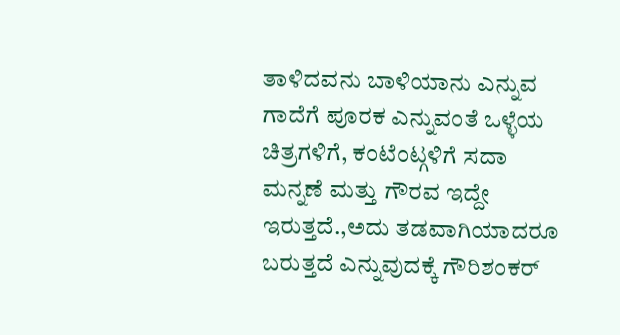ತಾಳಿದವನು ಬಾಳಿಯಾನು ಎನ್ನುವ ಗಾದೆಗೆ ಪೂರಕ ಎನ್ನುವಂತೆ ಒಳ್ಳೆಯ ಚಿತ್ರಗಳಿಗೆ, ಕಂಟೆಂಟ್ಗಳಿಗೆ ಸದಾ ಮನ್ನಣೆ ಮತ್ತು ಗೌರವ ಇದ್ದೇ ಇರುತ್ತದೆ.,ಅದು ತಡವಾಗಿಯಾದರೂ ಬರುತ್ತದೆ ಎನ್ನುವುದಕ್ಕೆ ಗೌರಿಶಂಕರ್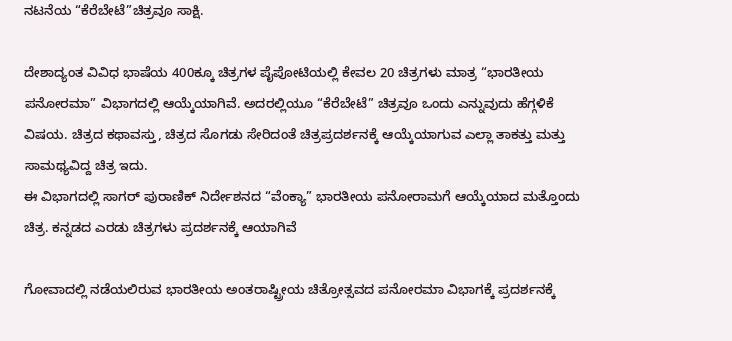ನಟನೆಯ “ಕೆರೆಬೇಟೆ”ಚಿತ್ರವೂ ಸಾಕ್ಷಿ.

ದೇಶಾದ್ಯಂತ ವಿವಿಧ ಭಾಷೆಯ 400ಕ್ಕೂ ಚಿತ್ರಗಳ ಪೈಪೋಟಿಯಲ್ಲಿ ಕೇವಲ 20 ಚಿತ್ರಗಳು ಮಾತ್ರ “ಭಾರತೀಯ ಪನೋರಮಾ” ವಿಭಾಗದಲ್ಲಿ ಆಯ್ಕೆಯಾಗಿವೆ. ಅದರಲ್ಲಿಯೂ “ಕೆರೆಬೇಟೆ” ಚಿತ್ರವೂ ಒಂದು ಎನ್ನುವುದು ಹೆಗ್ಗಳಿಕೆ ವಿಷಯ. ಚಿತ್ರದ ಕಥಾವಸ್ತು, ಚಿತ್ರದ ಸೊಗಡು ಸೇರಿದಂತೆ ಚಿತ್ರಪ್ರದರ್ಶನಕ್ಕೆ ಆಯ್ಕೆಯಾಗುವ ಎಲ್ಲಾ ತಾಕತ್ತು ಮತ್ತು ಸಾಮಥ್ಯವಿದ್ದ ಚಿತ್ರ ಇದು.
ಈ ವಿಭಾಗದಲ್ಲಿ ಸಾಗರ್ ಪುರಾಣಿಕ್ ನಿರ್ದೇಶನದ “ವೆಂಕ್ಯಾ” ಭಾರತೀಯ ಪನೋರಾಮಗೆ ಆಯ್ಕೆಯಾದ ಮತ್ತೊಂದು ಚಿತ್ರ. ಕನ್ನಡದ ಎರಡು ಚಿತ್ರಗಳು ಪ್ರದರ್ಶನಕ್ಕೆ ಆಯಾಗಿವೆ

ಗೋವಾದಲ್ಲಿ ನಡೆಯಲಿರುವ ಭಾರತೀಯ ಅಂತರಾಷ್ಟ್ರೀಯ ಚಿತ್ರೋತ್ಸವದ ಪನೋರಮಾ ವಿಭಾಗಕ್ಕೆ ಪ್ರದರ್ಶನಕ್ಕೆ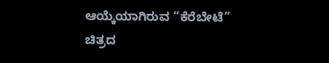ಆಯ್ಕೆಯಾಗಿರುವ “ಕೆರೆಬೇಟೆ” ಚಿತ್ರದ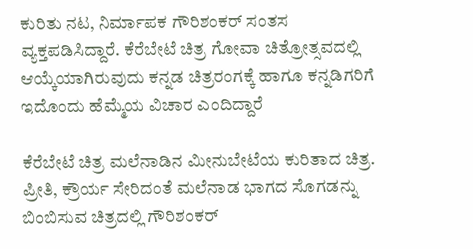ಕುರಿತು ನಟ, ನಿರ್ಮಾಪಕ ಗೌರಿಶಂಕರ್ ಸಂತಸ ವ್ಯಕ್ತಪಡಿಸಿದ್ದಾರೆ. ಕೆರೆಬೇಟೆ ಚಿತ್ರ ಗೋವಾ ಚಿತ್ರೋತ್ಸವದಲ್ಲಿ ಆಯ್ಕೆಯಾಗಿರುವುದು ಕನ್ನಡ ಚಿತ್ರರಂಗಕ್ಕೆ ಹಾಗೂ ಕನ್ನಡಿಗರಿಗೆ ಇದೊಂದು ಹೆಮ್ಮೆಯ ವಿಚಾರ ಎಂದಿದ್ದಾರೆ

ಕೆರೆಬೇಟೆ ಚಿತ್ರ ಮಲೆನಾಡಿನ ಮೀನುಬೇಟೆಯ ಕುರಿತಾದ ಚಿತ್ರ. ಪ್ರೀತಿ, ಕ್ರೌರ್ಯ ಸೇರಿದಂತೆ ಮಲೆನಾಡ ಭಾಗದ ಸೊಗಡನ್ನು ಬಿಂಬಿಸುವ ಚಿತ್ರದಲ್ಲಿ ಗೌರಿಶಂಕರ್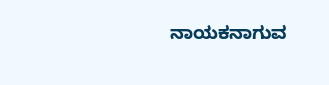ನಾಯಕನಾಗುವ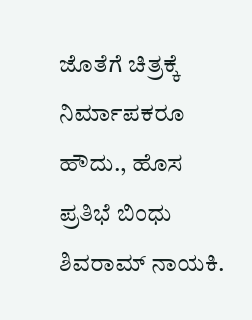ಜೊತೆಗೆ ಚಿತ್ರಕ್ಕೆ ನಿರ್ಮಾಪಕರೂ ಹೌದು., ಹೊಸ ಪ್ರತಿಭೆ ಬಿಂಧು ಶಿವರಾಮ್ ನಾಯಕಿ.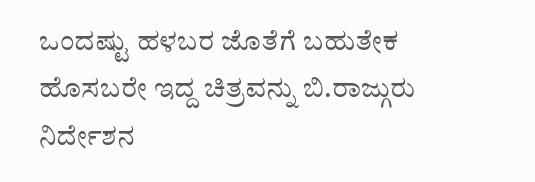ಒಂದಷ್ಟು ಹಳಬರ ಜೊತೆಗೆ ಬಹುತೇಕ ಹೊಸಬರೇ ಇದ್ದ ಚಿತ್ರವನ್ನು ಬಿ.ರಾಜ್ಗುರು ನಿರ್ದೇಶನ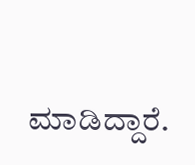ಮಾಡಿದ್ದಾರೆ.